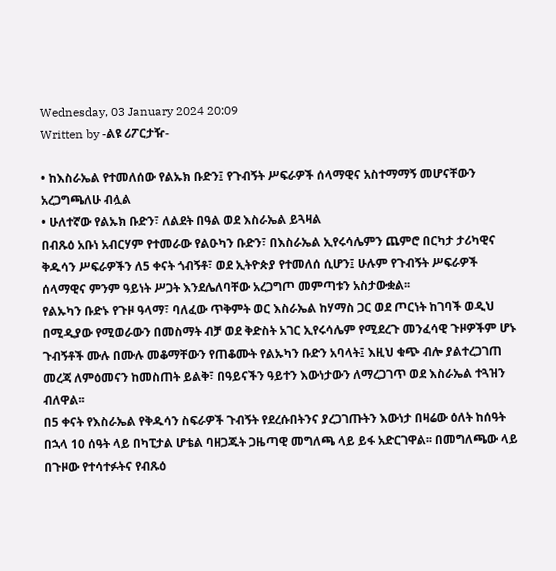Wednesday, 03 January 2024 20:09
Written by -ልዩ ሪፖርታዥ-

• ከእስራኤል የተመለሰው የልኡክ ቡድን፤ የጉብኝት ሥፍራዎች ሰላማዊና አስተማማኝ መሆናቸውን አረጋግጫለሁ ብሏል
• ሁለተኛው የልኡክ ቡድን፣ ለልደት በዓል ወደ እስራኤል ይጓዛል
በብጹዕ አቡነ አብርሃም የተመራው የልዑካን ቡድን፣ በእስራኤል ኢየሩሳሌምን ጨምሮ በርካታ ታሪካዊና ቅዱሳን ሥፍራዎችን ለ5 ቀናት ጎብኝቶ፣ ወደ ኢትዮጵያ የተመለሰ ሲሆን፤ ሁሉም የጉብኝት ሥፍራዎች ሰላማዊና ምንም ዓይነት ሥጋት እንደሌለባቸው አረጋግጦ መምጣቱን አስታውቋል፡፡
የልኡካን ቡድኑ የጉዞ ዓላማ፣ ባለፈው ጥቅምት ወር እስራኤል ከሃማስ ጋር ወደ ጦርነት ከገባች ወዲህ በሚዲያው የሚወራውን በመስማት ብቻ ወደ ቅድስት አገር ኢየሩሳሌም የሚደረጉ መንፈሳዊ ጉዞዎችም ሆኑ ጉብኝቶች ሙሉ በሙሉ መቆማቸውን የጠቆሙት የልኡካን ቡድን አባላት፤ እዚህ ቁጭ ብሎ ያልተረጋገጠ መረጃ ለምዕመናን ከመስጠት ይልቅ፣ በዓይናችን ዓይተን እውነታውን ለማረጋገጥ ወደ እስራኤል ተጓዝን ብለዋል፡፡
በ5 ቀናት የእስራኤል የቅዱሳን ስፍራዎች ጉብኝት የደረሱበትንና ያረጋገጡትን እውነታ በዛሬው ዕለት ከሰዓት በኋላ 10 ሰዓት ላይ በካፒታል ሆቴል ባዘጋጁት ጋዜጣዊ መግለጫ ላይ ይፋ አድርገዋል፡፡ በመግለጫው ላይ በጉዞው የተሳተፉትና የብጹዕ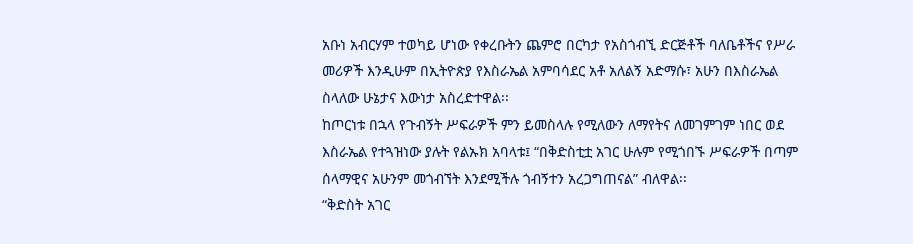አቡነ አብርሃም ተወካይ ሆነው የቀረቡትን ጨምሮ በርካታ የአስጎብኚ ድርጅቶች ባለቤቶችና የሥራ መሪዎች እንዲሁም በኢትዮጵያ የእስራኤል አምባሳደር አቶ አለልኝ አድማሱ፣ አሁን በእስራኤል ስላለው ሁኔታና እውነታ አስረድተዋል፡፡
ከጦርነቱ በኋላ የጉብኝት ሥፍራዎች ምን ይመስላሉ የሚለውን ለማየትና ለመገምገም ነበር ወደ እስራኤል የተጓዝነው ያሉት የልኡክ አባላቱ፤ “በቅድስቲቷ አገር ሁሉም የሚጎበኙ ሥፍራዎች በጣም ሰላማዊና አሁንም መጎብኘት እንደሚችሉ ጎብኝተን አረጋግጠናል” ብለዋል፡፡
“ቅድስት አገር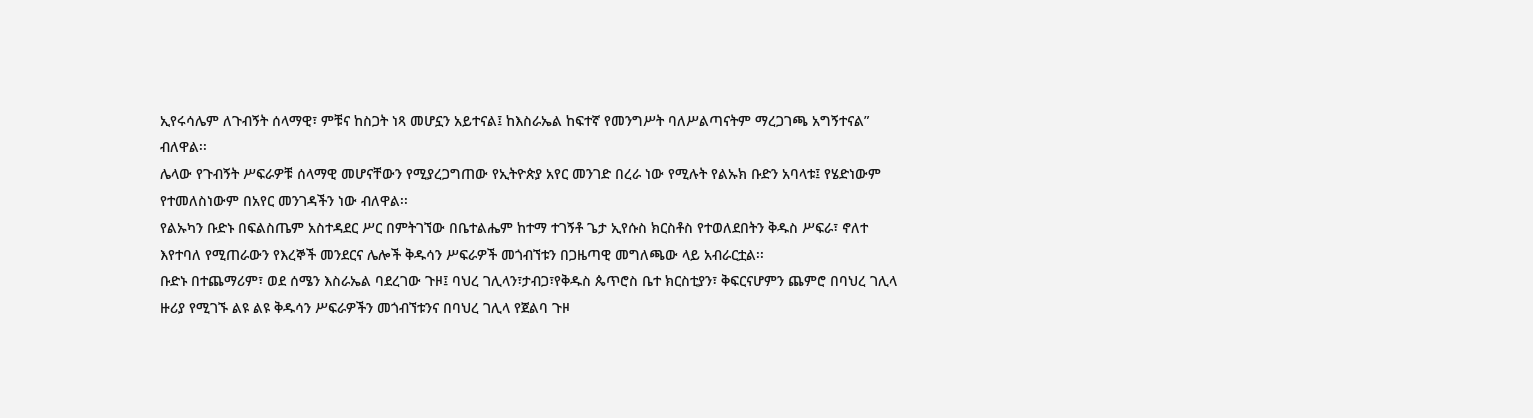ኢየሩሳሌም ለጉብኝት ሰላማዊ፣ ምቹና ከስጋት ነጻ መሆኗን አይተናል፤ ከእስራኤል ከፍተኛ የመንግሥት ባለሥልጣናትም ማረጋገጫ አግኝተናል” ብለዋል፡፡
ሌላው የጉብኝት ሥፍራዎቹ ሰላማዊ መሆናቸውን የሚያረጋግጠው የኢትዮጵያ አየር መንገድ በረራ ነው የሚሉት የልኡክ ቡድን አባላቱ፤ የሄድነውም የተመለስነውም በአየር መንገዳችን ነው ብለዋል፡፡
የልኡካን ቡድኑ በፍልስጤም አስተዳደር ሥር በምትገኘው በቤተልሔም ከተማ ተገኝቶ ጌታ ኢየሱስ ክርስቶስ የተወለደበትን ቅዱስ ሥፍራ፣ ኖለተ እየተባለ የሚጠራውን የእረኞች መንደርና ሌሎች ቅዱሳን ሥፍራዎች መጎብኘቱን በጋዜጣዊ መግለጫው ላይ አብራርቷል፡፡
ቡድኑ በተጨማሪም፣ ወደ ሰሜን እስራኤል ባደረገው ጉዞ፤ ባህረ ገሊላን፣ታብጋ፣የቅዱስ ጴጥሮስ ቤተ ክርስቲያን፣ ቅፍርናሆምን ጨምሮ በባህረ ገሊላ ዙሪያ የሚገኙ ልዩ ልዩ ቅዱሳን ሥፍራዎችን መጎብኘቱንና በባህረ ገሊላ የጀልባ ጉዞ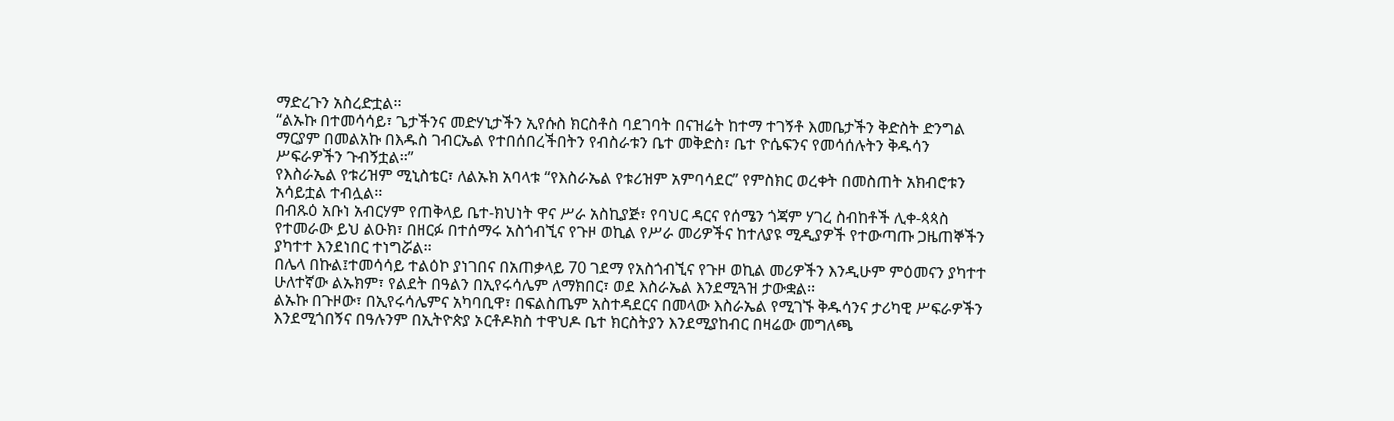ማድረጉን አስረድቷል፡፡
“ልኡኩ በተመሳሳይ፣ ጌታችንና መድሃኒታችን ኢየሱስ ክርስቶስ ባደገባት በናዝሬት ከተማ ተገኝቶ እመቤታችን ቅድስት ድንግል ማርያም በመልአኩ በእዱስ ገብርኤል የተበሰበረችበትን የብስራቱን ቤተ መቅድስ፣ ቤተ ዮሴፍንና የመሳሰሉትን ቅዱሳን ሥፍራዎችን ጉብኝቷል፡፡”
የእስራኤል የቱሪዝም ሚኒስቴር፣ ለልኡክ አባላቱ “የእስራኤል የቱሪዝም አምባሳደር” የምስክር ወረቀት በመስጠት አክብሮቱን አሳይቷል ተብሏል፡፡
በብጹዕ አቡነ አብርሃም የጠቅላይ ቤተ-ክህነት ዋና ሥራ አስኪያጅ፣ የባህር ዳርና የሰሜን ጎጃም ሃገረ ስብከቶች ሊቀ-ጳጳስ የተመራው ይህ ልዑክ፣ በዘርፉ በተሰማሩ አስጎብኚና የጉዞ ወኪል የሥራ መሪዎችና ከተለያዩ ሚዲያዎች የተውጣጡ ጋዜጠኞችን ያካተተ እንደነበር ተነግሯል፡፡
በሌላ በኩል፤ተመሳሳይ ተልዕኮ ያነገበና በአጠቃላይ 70 ገደማ የአስጎብኚና የጉዞ ወኪል መሪዎችን እንዲሁም ምዕመናን ያካተተ ሁለተኛው ልኡክም፣ የልደት በዓልን በኢየሩሳሌም ለማክበር፣ ወደ እስራኤል እንደሚጓዝ ታውቋል፡፡
ልኡኩ በጉዞው፣ በኢየሩሳሌምና አካባቢዋ፣ በፍልስጤም አስተዳደርና በመላው እስራኤል የሚገኙ ቅዱሳንና ታሪካዊ ሥፍራዎችን እንደሚጎበኝና በዓሉንም በኢትዮጵያ ኦርቶዶክስ ተዋህዶ ቤተ ክርስትያን እንደሚያከብር በዛሬው መግለጫ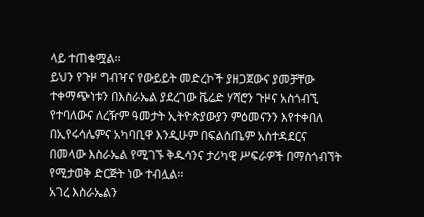ላይ ተጠቁሟል፡፡
ይህን የጉዞ ግብዣና የውይይት መድረኮች ያዘጋጀውና ያመቻቸው ተቀማጭነቱን በእስራኤል ያደረገው ቬሬድ ሃሻሮን ጉዞና አስጎብኚ የተባለውና ለረዥም ዓመታት ኢትዮጵያውያን ምዕመናንን እየተቀበለ በኢየሩሳሌምና አካባቢዋ እንዲሁም በፍልስጤም አስተዳደርና በመላው እስራኤል የሚገኙ ቅዱሳንና ታሪካዊ ሥፍራዎች በማስጎብኘት የሚታወቅ ድርጅት ነው ተብሏል፡፡
አገረ እስራኤልን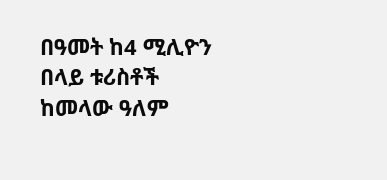በዓመት ከ4 ሚሊዮን በላይ ቱሪስቶች ከመላው ዓለም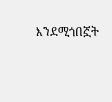እንደሚጎበኟት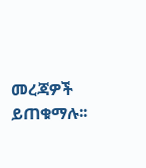መረጃዎች ይጠቁማሉ፡፡